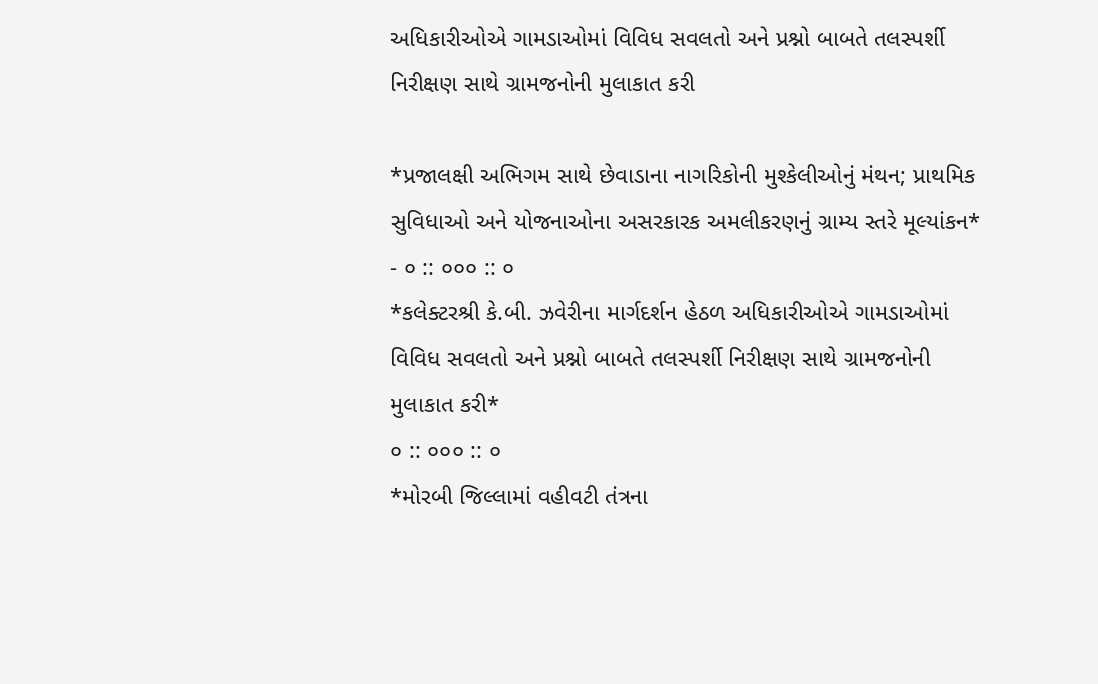અધિકારીઓએ ગામડાઓમાં વિવિધ સવલતો અને પ્રશ્નો બાબતે તલસ્પર્શી નિરીક્ષણ સાથે ગ્રામજનોની મુલાકાત કરી

*પ્રજાલક્ષી અભિગમ સાથે છેવાડાના નાગરિકોની મુશ્કેલીઓનું મંથન; પ્રાથમિક સુવિધાઓ અને યોજનાઓના અસરકારક અમલીકરણનું ગ્રામ્ય સ્તરે મૂલ્યાંકન*
- ૦ :: ૦૦૦ :: ૦
*કલેક્ટરશ્રી કે.બી. ઝવેરીના માર્ગદર્શન હેઠળ અધિકારીઓએ ગામડાઓમાં વિવિધ સવલતો અને પ્રશ્નો બાબતે તલસ્પર્શી નિરીક્ષણ સાથે ગ્રામજનોની મુલાકાત કરી*
૦ :: ૦૦૦ :: ૦
*મોરબી જિલ્લામાં વહીવટી તંત્રના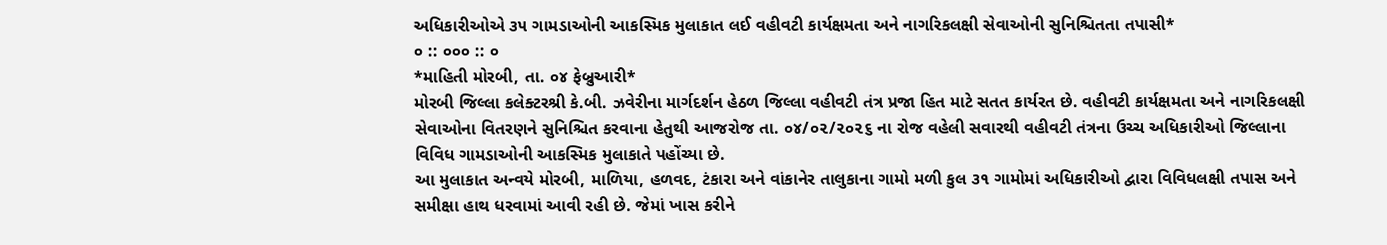અધિકારીઓએ ૩૫ ગામડાઓની આકસ્મિક મુલાકાત લઈ વહીવટી કાર્યક્ષમતા અને નાગરિકલક્ષી સેવાઓની સુનિશ્ચિતતા તપાસી*
૦ :: ૦૦૦ :: ૦
*માહિતી મોરબી, તા. ૦૪ ફેબ્રુઆરી*
મોરબી જિલ્લા કલેક્ટરશ્રી કે.બી. ઝવેરીના માર્ગદર્શન હેઠળ જિલ્લા વહીવટી તંત્ર પ્રજા હિત માટે સતત કાર્યરત છે. વહીવટી કાર્યક્ષમતા અને નાગરિકલક્ષી સેવાઓના વિતરણને સુનિશ્ચિત કરવાના હેતુથી આજરોજ તા. ૦૪/૦૨/૨૦૨૬ ના રોજ વહેલી સવારથી વહીવટી તંત્રના ઉચ્ચ અધિકારીઓ જિલ્લાના વિવિધ ગામડાઓની આકસ્મિક મુલાકાતે પહોંચ્યા છે.
આ મુલાકાત અન્વયે મોરબી, માળિયા, હળવદ, ટંકારા અને વાંકાનેર તાલુકાના ગામો મળી કુલ ૩૧ ગામોમાં અધિકારીઓ દ્વારા વિવિધલક્ષી તપાસ અને સમીક્ષા હાથ ધરવામાં આવી રહી છે. જેમાં ખાસ કરીને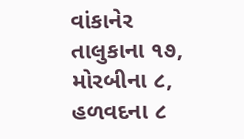વાંકાનેર તાલુકાના ૧૭, મોરબીના ૮, હળવદના ૮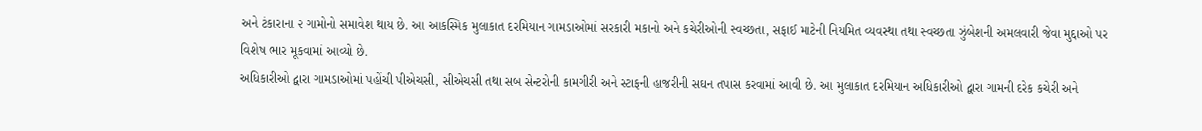અને ટંકારાના ૨ ગામોનો સમાવેશ થાય છે. આ આકસ્મિક મુલાકાત દરમિયાન ગામડાઓમાં સરકારી મકાનો અને કચેરીઓની સ્વચ્છતા, સફાઈ માટેની નિયમિત વ્યવસ્થા તથા સ્વચ્છતા ઝુંબેશની અમલવારી જેવા મુદ્દાઓ પર વિશેષ ભાર મૂકવામાં આવ્યો છે.
અધિકારીઓ દ્વારા ગામડાઓમાં પહોંચી પીએચસી, સીએચસી તથા સબ સેન્ટરોની કામગીરી અને સ્ટાફની હાજરીની સઘન તપાસ કરવામાં આવી છે. આ મુલાકાત દરમિયાન અધિકારીઓ દ્વારા ગામની દરેક કચેરી અને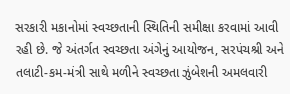સરકારી મકાનોમાં સ્વચ્છતાની સ્થિતિની સમીક્ષા કરવામાં આવી રહી છે. જે અંતર્ગત સ્વચ્છતા અંગેનું આયોજન, સરપંચશ્રી અને તલાટી-કમ-મંત્રી સાથે મળીને સ્વચ્છતા ઝુંબેશની અમલવારી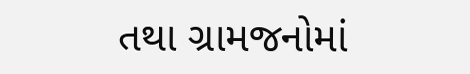તથા ગ્રામજનોમાં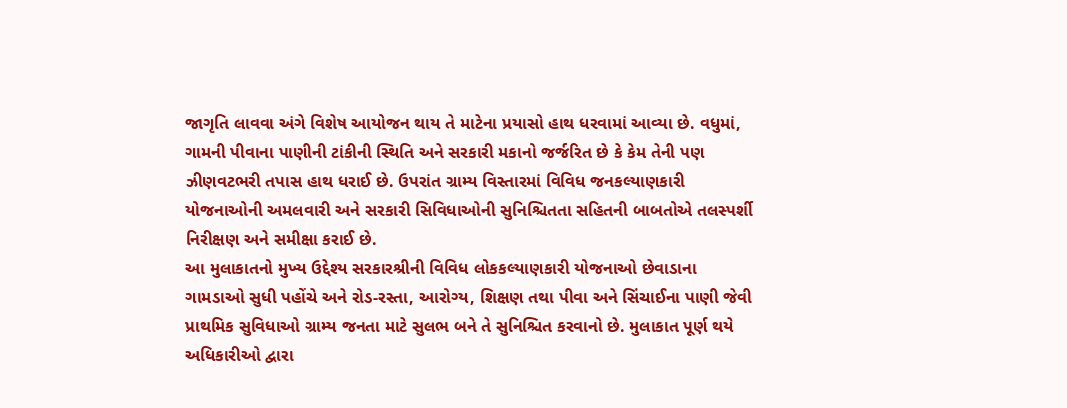જાગૃતિ લાવવા અંગે વિશેષ આયોજન થાય તે માટેના પ્રયાસો હાથ ધરવામાં આવ્યા છે. વધુમાં, ગામની પીવાના પાણીની ટાંકીની સ્થિતિ અને સરકારી મકાનો જર્જરિત છે કે કેમ તેની પણ ઝીણવટભરી તપાસ હાથ ધરાઈ છે. ઉપરાંત ગ્રામ્ય વિસ્તારમાં વિવિધ જનકલ્યાણકારી યોજનાઓની અમલવારી અને સરકારી સિવિધાઓની સુનિશ્ચિતતા સહિતની બાબતોએ તલસ્પર્શી નિરીક્ષણ અને સમીક્ષા કરાઈ છે.
આ મુલાકાતનો મુખ્ય ઉદ્દેશ્ય સરકારશ્રીની વિવિધ લોકકલ્યાણકારી યોજનાઓ છેવાડાના ગામડાઓ સુધી પહોંચે અને રોડ-રસ્તા, આરોગ્ય, શિક્ષણ તથા પીવા અને સિંચાઈના પાણી જેવી પ્રાથમિક સુવિધાઓ ગ્રામ્ય જનતા માટે સુલભ બને તે સુનિશ્ચિત કરવાનો છે. મુલાકાત પૂર્ણ થયે અધિકારીઓ દ્વારા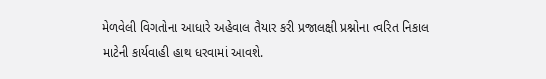મેળવેલી વિગતોના આધારે અહેવાલ તૈયાર કરી પ્રજાલક્ષી પ્રશ્નોના ત્વરિત નિકાલ માટેની કાર્યવાહી હાથ ધરવામાં આવશે.